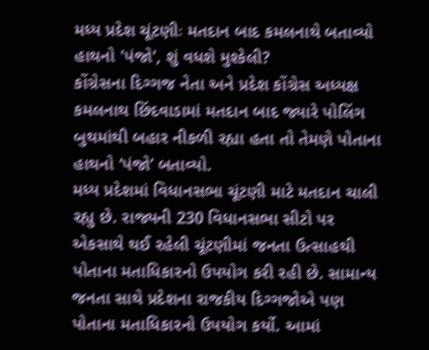મધ્ય પ્રદેશ ચૂંટણીઃ મતદાન બાદ કમલનાથે બતાવ્યો હાથનો 'પંજો', શું વધશે મુશ્કેલી?
કોંગ્રેસના દિગ્ગજ નેતા અને પ્રદેશ કોંગ્રેસ અધ્યક્ષ કમલનાથ છિંદવાડામાં મતદાન બાદ જ્યારે પોલિંગ બુથમાંથી બહાર નીકળી રહ્યા હતા તો તેમણે પોતાના હાથનો ‘પંજો’ બતાવ્યો.
મધ્ય પ્રદેશમાં વિધાનસભા ચૂંટણી માટે મતદાન ચાલી રહ્યુ છે. રાજ્યની 230 વિધાનસભા સીટો પર એકસાથે થઈ રહેલી ચૂંટણીમાં જનતા ઉત્સાહથી પોતાના મતાધિકારનો ઉપયોગ કરી રહી છે. સામાન્ય જનતા સાથે પ્રદેશના રાજકીય દિગ્ગજોએ પણ પોતાના મતાધિકારનો ઉપયોગ કર્યો. આમાં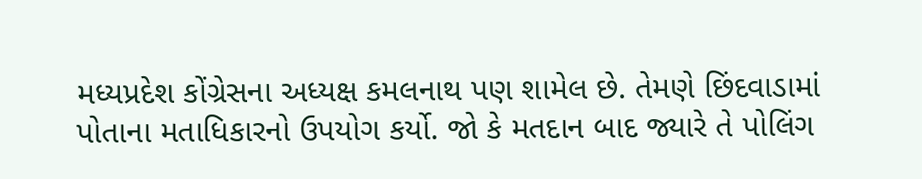મધ્યપ્રદેશ કોંગ્રેસના અધ્યક્ષ કમલનાથ પણ શામેલ છે. તેમણે છિંદવાડામાં પોતાના મતાધિકારનો ઉપયોગ કર્યો. જો કે મતદાન બાદ જ્યારે તે પોલિંગ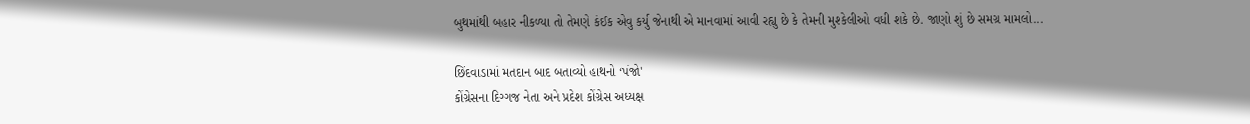બુથમાંથી બહાર નીકળ્યા તો તેમણે કંઈક એવુ કર્યુ જેનાથી એ માનવામાં આવી રહ્યુ છે કે તેમની મુશ્કેલીઓ વધી શકે છે. જાણો શું છે સમગ્ર મામલો...

છિંદવાડામાં મતદાન બાદ બતાવ્યો હાથનો ‘પંજો'
કોંગ્રેસના દિગ્ગજ નેતા અને પ્રદેશ કોંગ્રેસ અધ્યક્ષ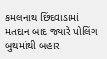કમલનાથ છિંદવાડામાં મતદાન બાદ જ્યારે પોલિંગ બુથમાંથી બહાર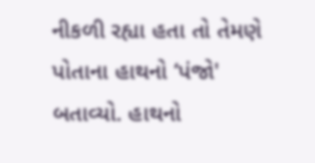નીકળી રહ્યા હતા તો તેમણે પોતાના હાથનો ‘પંજો' બતાવ્યો. હાથનો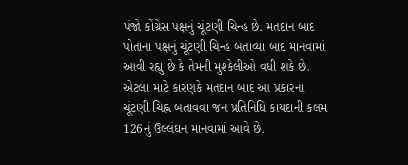પંજો કોંગ્રેસ પક્ષનું ચૂંટણી ચિન્હ છે. મતદાન બાદ પોતાના પક્ષનું ચૂંટણી ચિન્હ બતાવ્યા બાદ માનવામાં આવી રહ્યુ છે કે તેમની મુશ્કેલીઓ વધી શકે છે. એટલા માટે કારણકે મતદાન બાદ આ પ્રકારના ચૂંટણી ચિહ્ન બતાવવા જન પ્રતિનિધિ કાયદાની કલમ 126નું ઉલ્લંઘન માનવામાં આવે છે.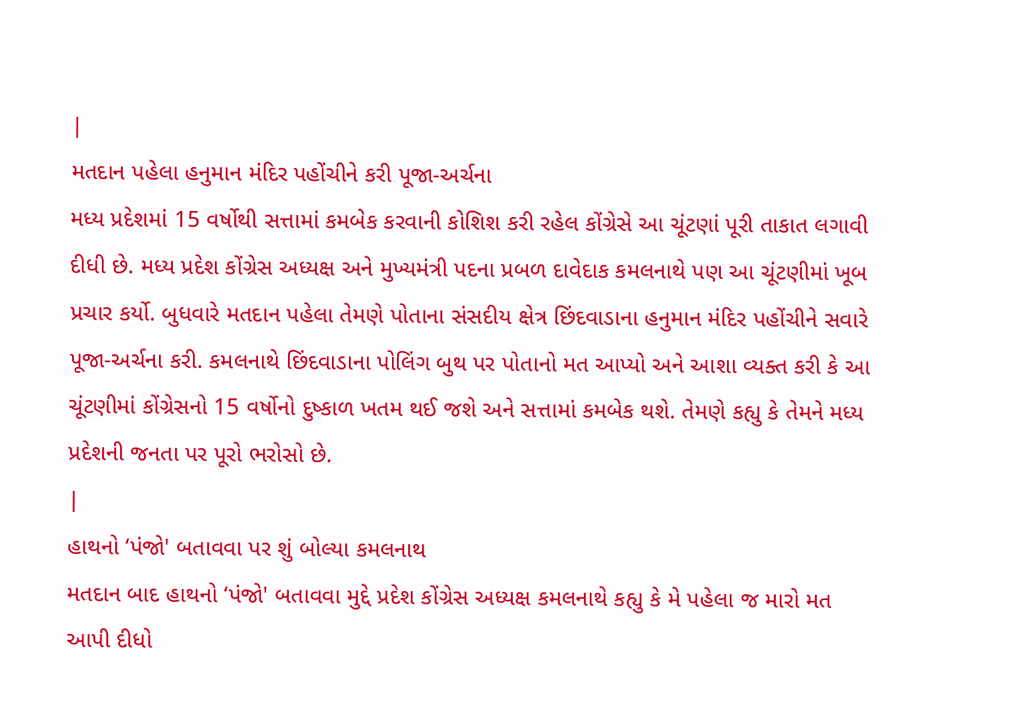|
મતદાન પહેલા હનુમાન મંદિર પહોંચીને કરી પૂજા-અર્ચના
મધ્ય પ્રદેશમાં 15 વર્ષોથી સત્તામાં કમબેક કરવાની કોશિશ કરી રહેલ કોંગ્રેસે આ ચૂંટણાં પૂરી તાકાત લગાવી દીધી છે. મધ્ય પ્રદેશ કોંગ્રેસ અધ્યક્ષ અને મુખ્યમંત્રી પદના પ્રબળ દાવેદાક કમલનાથે પણ આ ચૂંટણીમાં ખૂબ પ્રચાર કર્યો. બુધવારે મતદાન પહેલા તેમણે પોતાના સંસદીય ક્ષેત્ર છિંદવાડાના હનુમાન મંદિર પહોંચીને સવારે પૂજા-અર્ચના કરી. કમલનાથે છિંદવાડાના પોલિંગ બુથ પર પોતાનો મત આપ્યો અને આશા વ્યક્ત કરી કે આ ચૂંટણીમાં કોંગ્રેસનો 15 વર્ષોનો દુષ્કાળ ખતમ થઈ જશે અને સત્તામાં કમબેક થશે. તેમણે કહ્યુ કે તેમને મધ્ય પ્રદેશની જનતા પર પૂરો ભરોસો છે.
|
હાથનો ‘પંજો' બતાવવા પર શું બોલ્યા કમલનાથ
મતદાન બાદ હાથનો ‘પંજો' બતાવવા મુદ્દે પ્રદેશ કોંગ્રેસ અધ્યક્ષ કમલનાથે કહ્યુ કે મે પહેલા જ મારો મત આપી દીધો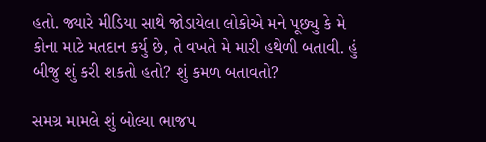હતો. જ્યારે મીડિયા સાથે જોડાયેલા લોકોએ મને પૂછ્યુ કે મે કોના માટે મતદાન કર્યુ છે, તે વખતે મે મારી હથેળી બતાવી. હું બીજુ શું કરી શકતો હતો? શું કમળ બતાવતો?

સમગ્ર મામલે શું બોલ્યા ભાજપ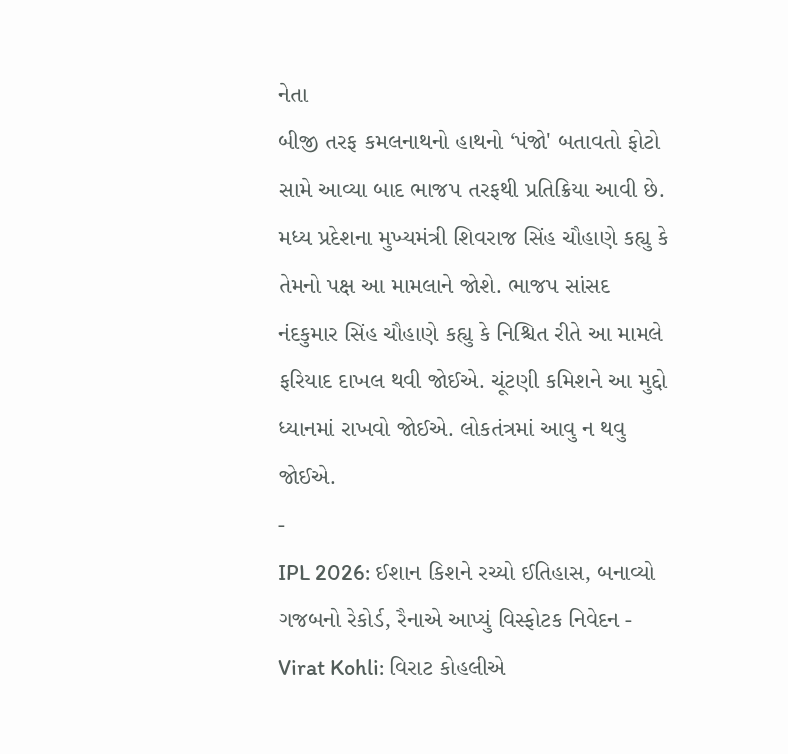નેતા
બીજી તરફ કમલનાથનો હાથનો ‘પંજો' બતાવતો ફોટો સામે આવ્યા બાદ ભાજપ તરફથી પ્રતિક્રિયા આવી છે. મધ્ય પ્રદેશના મુખ્યમંત્રી શિવરાજ સિંહ ચૌહાણે કહ્યુ કે તેમનો પક્ષ આ મામલાને જોશે. ભાજપ સાંસદ નંદકુમાર સિંહ ચૌહાણે કહ્યુ કે નિશ્ચિત રીતે આ મામલે ફરિયાદ દાખલ થવી જોઈએ. ચૂંટણી કમિશને આ મુદ્દો ધ્યાનમાં રાખવો જોઈએ. લોકતંત્રમાં આવુ ન થવુ જોઈએ.
-
IPL 2026: ઈશાન કિશને રચ્યો ઈતિહાસ, બનાવ્યો ગજબનો રેકોર્ડ, રૈનાએ આપ્યું વિસ્ફોટક નિવેદન -
Virat Kohli: વિરાટ કોહલીએ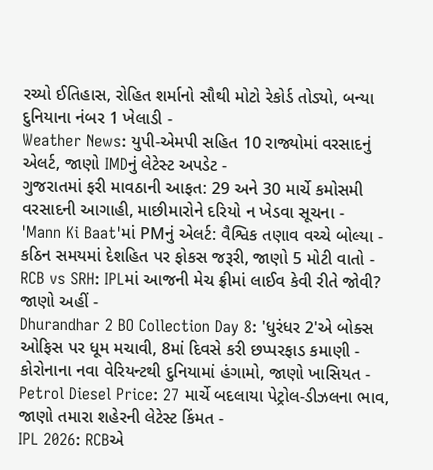રચ્યો ઈતિહાસ, રોહિત શર્માનો સૌથી મોટો રેકોર્ડ તોડ્યો, બન્યા દુનિયાના નંબર 1 ખેલાડી -
Weather News: યુપી-એમપી સહિત 10 રાજ્યોમાં વરસાદનું એલર્ટ, જાણો IMDનું લેટેસ્ટ અપડેટ -
ગુજરાતમાં ફરી માવઠાની આફત: 29 અને 30 માર્ચે કમોસમી વરસાદની આગાહી, માછીમારોને દરિયો ન ખેડવા સૂચના -
'Mann Ki Baat'માં PMનું એલર્ટ: વૈશ્વિક તણાવ વચ્ચે બોલ્યા - કઠિન સમયમાં દેશહિત પર ફોકસ જરૂરી, જાણો 5 મોટી વાતો -
RCB vs SRH: IPLમાં આજની મેચ ફ્રીમાં લાઈવ કેવી રીતે જોવી? જાણો અહીં -
Dhurandhar 2 BO Collection Day 8: 'ધુરંધર 2'એ બોક્સ ઓફિસ પર ધૂમ મચાવી, 8માં દિવસે કરી છપ્પરફાડ કમાણી -
કોરોનાના નવા વેરિયન્ટથી દુનિયામાં હંગામો, જાણો ખાસિયત -
Petrol Diesel Price: 27 માર્ચે બદલાયા પેટ્રોલ-ડીઝલના ભાવ, જાણો તમારા શહેરની લેટેસ્ટ કિંમત -
IPL 2026: RCBએ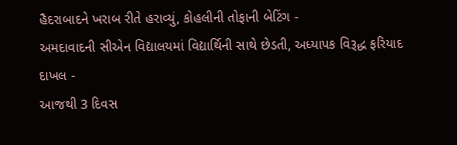હૈદરાબાદને ખરાબ રીતે હરાવ્યું, કોહલીની તોફાની બેટિંગ -
અમદાવાદની સીએન વિદ્યાલયમાં વિદ્યાર્થિની સાથે છેડતી, અધ્યાપક વિરૂદ્ધ ફરિયાદ દાખલ -
આજથી 3 દિવસ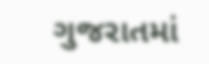ગુજરાતમાં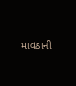માવઠાની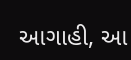આગાહી, આ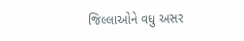જિલ્લાઓને વધુ અસર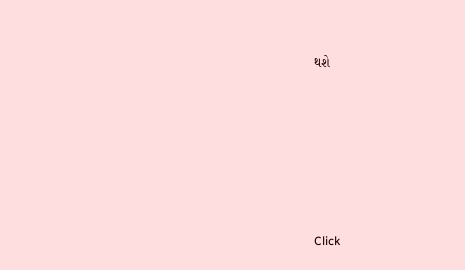થશે










Click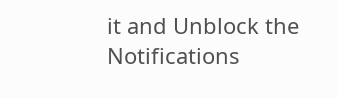it and Unblock the Notifications